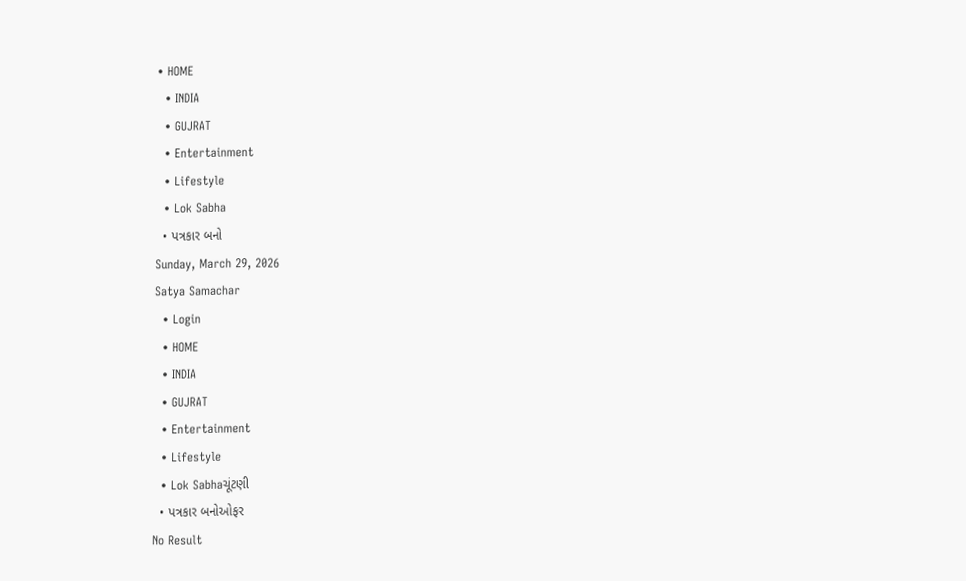• HOME
  • INDIA
  • GUJRAT
  • Entertainment
  • Lifestyle
  • Lok Sabha
  • પત્રકાર બનો
Sunday, March 29, 2026
Satya Samachar
  • Login
  • HOME
  • INDIA
  • GUJRAT
  • Entertainment
  • Lifestyle
  • Lok Sabhaચૂંટણી
  • પત્રકાર બનોઓફર
No Result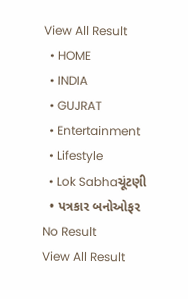View All Result
  • HOME
  • INDIA
  • GUJRAT
  • Entertainment
  • Lifestyle
  • Lok Sabhaચૂંટણી
  • પત્રકાર બનોઓફર
No Result
View All Result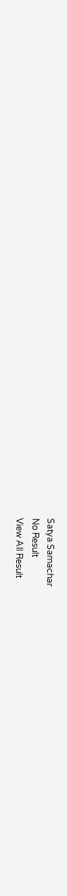Satya Samachar
No Result
View All Result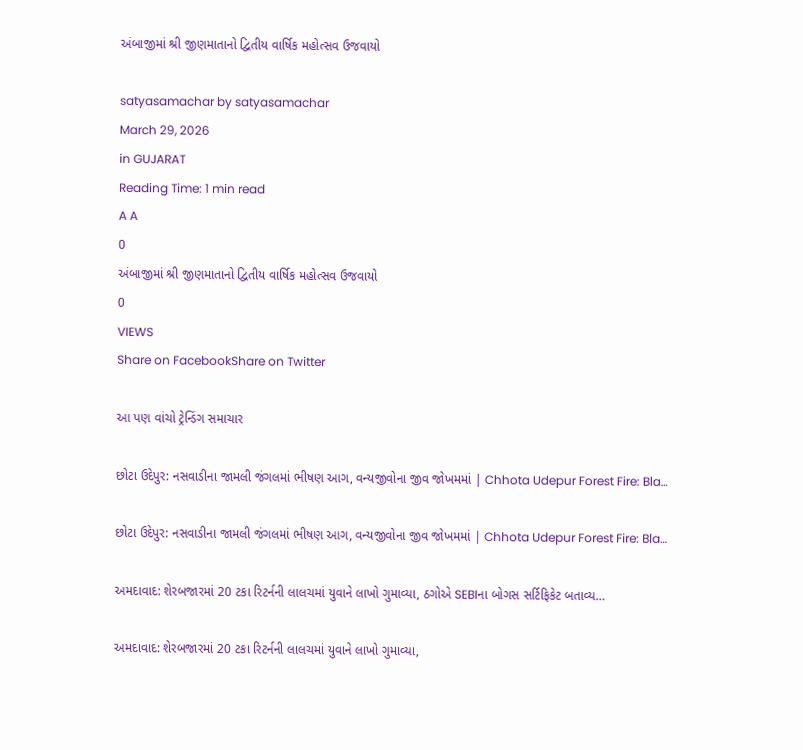અંબાજીમાં શ્રી જીણમાતાનો દ્વિતીય વાર્ષિક મહોત્સવ ઉજવાયો

satyasamachar by satyasamachar
March 29, 2026
in GUJARAT
Reading Time: 1 min read
A A
0
અંબાજીમાં શ્રી જીણમાતાનો દ્વિતીય વાર્ષિક મહોત્સવ ઉજવાયો
0
VIEWS
Share on FacebookShare on Twitter

આ પણ વાંચો ટ્રેન્ડિંગ સમાચાર

છોટા ઉદેપુર: નસવાડીના જામલી જંગલમાં ભીષણ આગ, વન્યજીવોના જીવ જોખમમાં | Chhota Udepur Forest Fire: Bla…

છોટા ઉદેપુર: નસવાડીના જામલી જંગલમાં ભીષણ આગ, વન્યજીવોના જીવ જોખમમાં | Chhota Udepur Forest Fire: Bla…

અમદાવાદ: શેરબજારમાં 20 ટકા રિટર્નની લાલચમાં યુવાને લાખો ગુમાવ્યા, ઠગોએ SEBIના બોગસ સર્ટિફિકેટ બતાવ્ય…

અમદાવાદ: શેરબજારમાં 20 ટકા રિટર્નની લાલચમાં યુવાને લાખો ગુમાવ્યા,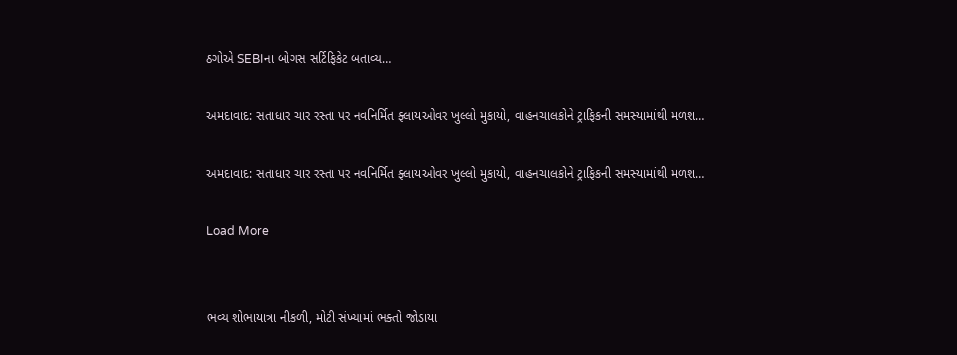ઠગોએ SEBIના બોગસ સર્ટિફિકેટ બતાવ્ય…

અમદાવાદ: સતાધાર ચાર રસ્તા પર નવનિર્મિત ફ્લાયઓવર ખુલ્લો મુકાયો, વાહનચાલકોને ટ્રાફિકની સમસ્યામાંથી મળશ…

અમદાવાદ: સતાધાર ચાર રસ્તા પર નવનિર્મિત ફ્લાયઓવર ખુલ્લો મુકાયો, વાહનચાલકોને ટ્રાફિકની સમસ્યામાંથી મળશ…

Load More


ભવ્ય શોભાયાત્રા નીકળી, મોટી સંખ્યામાં ભક્તો જોડાયા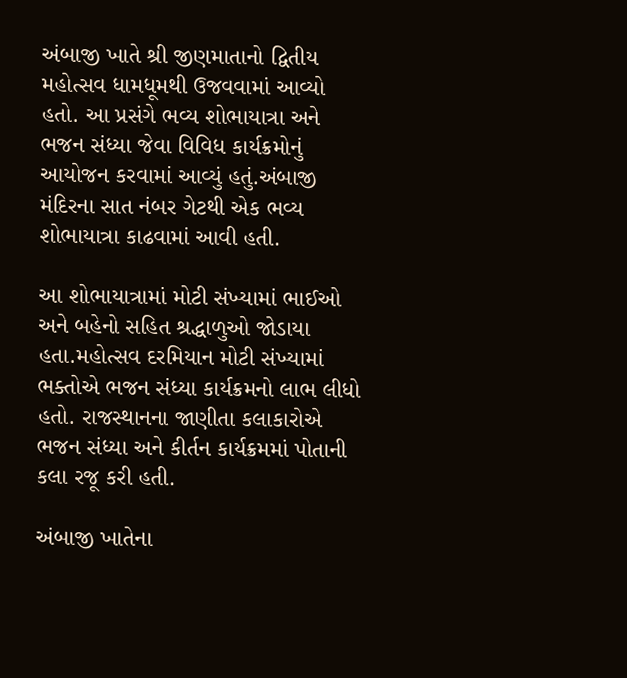અંબાજી ખાતે શ્રી જીણમાતાનો દ્વિતીય મહોત્સવ ધામધૂમથી ઉજવવામાં આવ્યો હતો. આ પ્રસંગે ભવ્ય શોભાયાત્રા અને ભજન સંધ્યા જેવા વિવિધ કાર્યક્રમોનું આયોજન કરવામાં આવ્યું હતું.અંબાજી મંદિરના સાત નંબર ગેટથી એક ભવ્ય શોભાયાત્રા કાઢવામાં આવી હતી.

આ શોભાયાત્રામાં મોટી સંખ્યામાં ભાઈઓ અને બહેનો સહિત શ્રદ્ધાળુઓ જોડાયા હતા.મહોત્સવ દરમિયાન મોટી સંખ્યામાં ભક્તોએ ભજન સંધ્યા કાર્યક્રમનો લાભ લીધો હતો. રાજસ્થાનના જાણીતા કલાકારોએ ભજન સંધ્યા અને કીર્તન કાર્યક્રમમાં પોતાની કલા રજૂ કરી હતી.

અંબાજી ખાતેના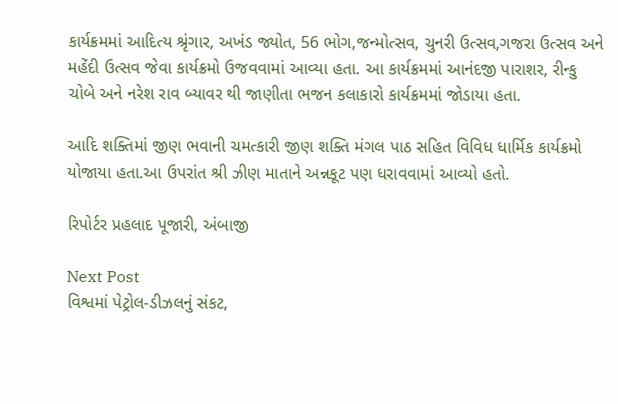કાર્યક્રમમાં આદિત્ય શ્રૃંગાર, અખંડ જ્યોત, 56 ભોગ,જન્મોત્સવ, ચુનરી ઉત્સવ,ગજરા ઉત્સવ અને મહેંદી ઉત્સવ જેવા કાર્યક્રમો ઉજવવામાં આવ્યા હતા. આ કાર્યક્રમમાં આનંદજી પારાશર, રીન્કુ ચોબે અને નરેશ રાવ બ્યાવર થી જાણીતા ભજન કલાકારો કાર્યક્રમમાં જોડાયા હતા.

આદિ શક્તિમાં જીણ ભવાની ચમત્કારી જીણ શક્તિ મંગલ પાઠ સહિત વિવિધ ધાર્મિક કાર્યક્રમો યોજાયા હતા.આ ઉપરાંત શ્રી ઝીણ માતાને અન્નકૂટ પણ ધરાવવામાં આવ્યો હતો.

રિપોર્ટર પ્રહલાદ પૂજારી, અંબાજી

Next Post
વિશ્વમાં પેટ્રોલ-ડીઝલનું સંકટ,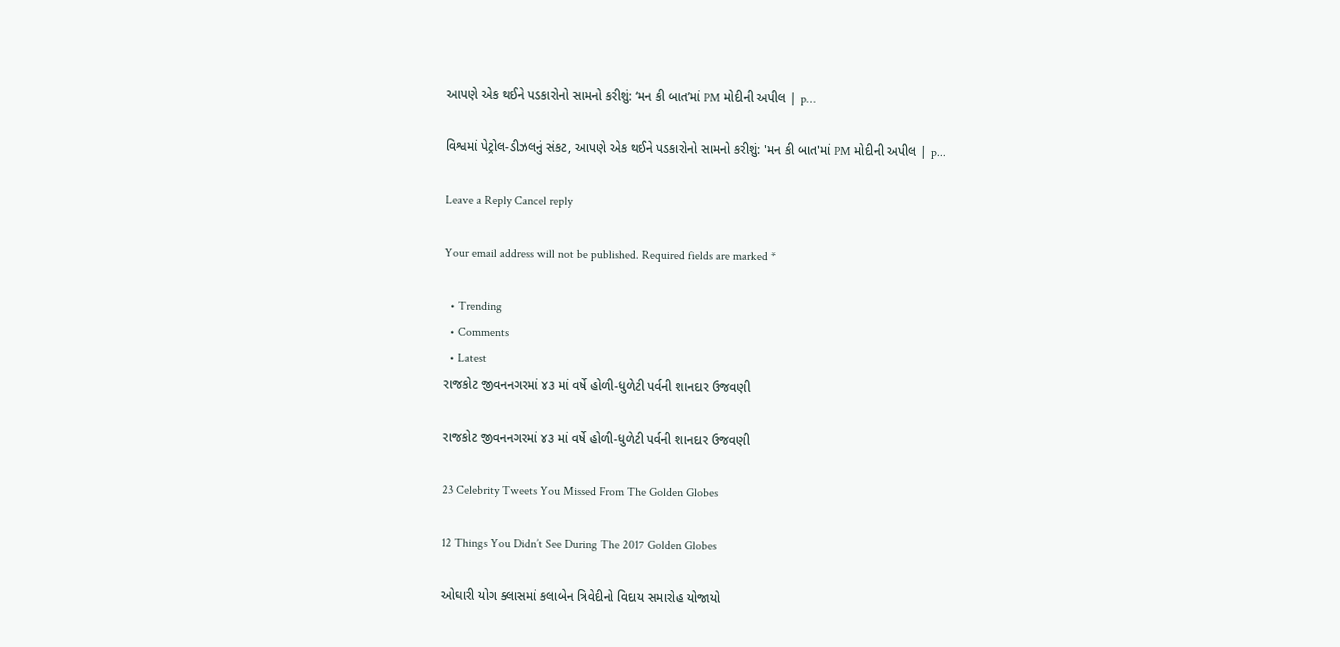આપણે એક થઈને પડકારોનો સામનો કરીશું: ‘મન કી બાત’માં PM મોદીની અપીલ | p…

વિશ્વમાં પેટ્રોલ-ડીઝલનું સંકટ, આપણે એક થઈને પડકારોનો સામનો કરીશું: 'મન કી બાત'માં PM મોદીની અપીલ | p...

Leave a Reply Cancel reply

Your email address will not be published. Required fields are marked *

  • Trending
  • Comments
  • Latest
રાજકોટ જીવનનગરમાં ૪૩ માં વર્ષે હોળી-ધુળેટી પર્વની શાનદાર ઉજવણી

રાજકોટ જીવનનગરમાં ૪૩ માં વર્ષે હોળી-ધુળેટી પર્વની શાનદાર ઉજવણી

23 Celebrity Tweets You Missed From The Golden Globes

12 Things You Didn’t See During The 2017 Golden Globes

ઓઘારી યોગ ક્લાસમાં કલાબેન ત્રિવેદીનો વિદાય સમારોહ યોજાયો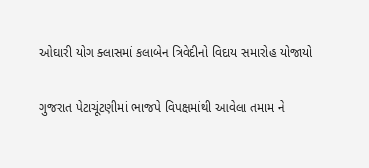ઓઘારી યોગ ક્લાસમાં કલાબેન ત્રિવેદીનો વિદાય સમારોહ યોજાયો

ગુજરાત પેટાચૂંટણીમાં ભાજપે વિપક્ષમાંથી આવેલા તમામ ને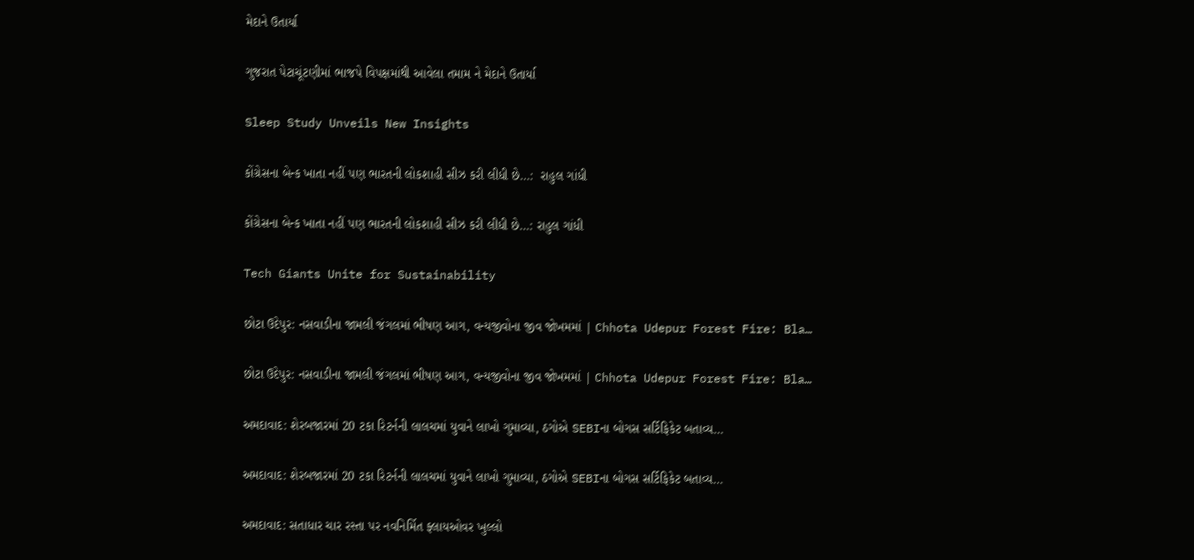મેદાને ઉતાર્યા

ગુજરાત પેટાચૂંટણીમાં ભાજપે વિપક્ષમાંથી આવેલા તમામ ને મેદાને ઉતાર્યા

Sleep Study Unveils New Insights

કોંગ્રેસના બેન્ક ખાતા નહીં પણ ભારતની લોકશાહી સીઝ કરી લીધી છે…:  રાહુલ ગાંધી

કોંગ્રેસના બેન્ક ખાતા નહીં પણ ભારતની લોકશાહી સીઝ કરી લીધી છે…: રાહુલ ગાંધી

Tech Giants Unite for Sustainability

છોટા ઉદેપુર: નસવાડીના જામલી જંગલમાં ભીષણ આગ, વન્યજીવોના જીવ જોખમમાં | Chhota Udepur Forest Fire: Bla…

છોટા ઉદેપુર: નસવાડીના જામલી જંગલમાં ભીષણ આગ, વન્યજીવોના જીવ જોખમમાં | Chhota Udepur Forest Fire: Bla…

અમદાવાદ: શેરબજારમાં 20 ટકા રિટર્નની લાલચમાં યુવાને લાખો ગુમાવ્યા, ઠગોએ SEBIના બોગસ સર્ટિફિકેટ બતાવ્ય…

અમદાવાદ: શેરબજારમાં 20 ટકા રિટર્નની લાલચમાં યુવાને લાખો ગુમાવ્યા, ઠગોએ SEBIના બોગસ સર્ટિફિકેટ બતાવ્ય…

અમદાવાદ: સતાધાર ચાર રસ્તા પર નવનિર્મિત ફ્લાયઓવર ખુલ્લો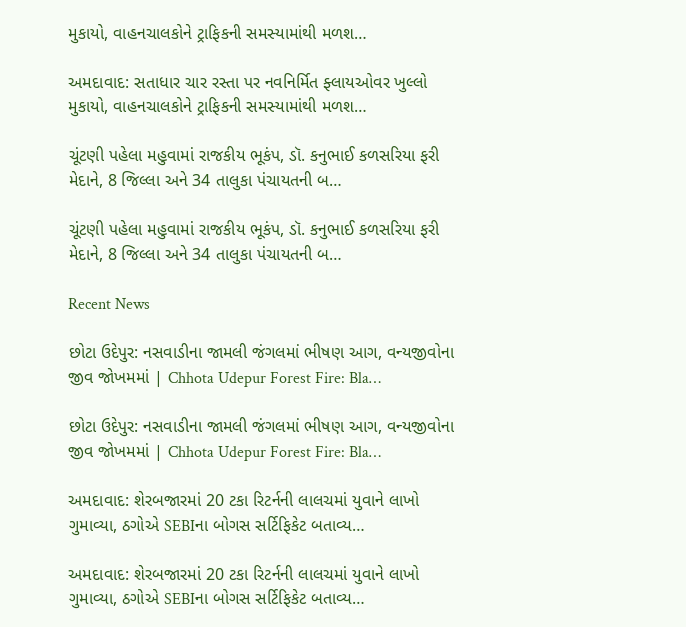મુકાયો, વાહનચાલકોને ટ્રાફિકની સમસ્યામાંથી મળશ…

અમદાવાદ: સતાધાર ચાર રસ્તા પર નવનિર્મિત ફ્લાયઓવર ખુલ્લો મુકાયો, વાહનચાલકોને ટ્રાફિકની સમસ્યામાંથી મળશ…

ચૂંટણી પહેલા મહુવામાં રાજકીય ભૂકંપ, ડૉ. કનુભાઈ કળસરિયા ફરી મેદાને, 8 જિલ્લા અને 34 તાલુકા પંચાયતની બ…

ચૂંટણી પહેલા મહુવામાં રાજકીય ભૂકંપ, ડૉ. કનુભાઈ કળસરિયા ફરી મેદાને, 8 જિલ્લા અને 34 તાલુકા પંચાયતની બ…

Recent News

છોટા ઉદેપુર: નસવાડીના જામલી જંગલમાં ભીષણ આગ, વન્યજીવોના જીવ જોખમમાં | Chhota Udepur Forest Fire: Bla…

છોટા ઉદેપુર: નસવાડીના જામલી જંગલમાં ભીષણ આગ, વન્યજીવોના જીવ જોખમમાં | Chhota Udepur Forest Fire: Bla…

અમદાવાદ: શેરબજારમાં 20 ટકા રિટર્નની લાલચમાં યુવાને લાખો ગુમાવ્યા, ઠગોએ SEBIના બોગસ સર્ટિફિકેટ બતાવ્ય…

અમદાવાદ: શેરબજારમાં 20 ટકા રિટર્નની લાલચમાં યુવાને લાખો ગુમાવ્યા, ઠગોએ SEBIના બોગસ સર્ટિફિકેટ બતાવ્ય…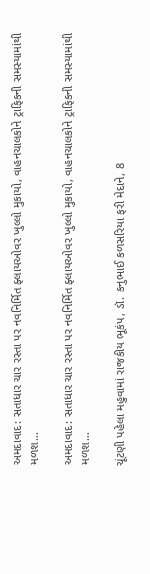અમદાવાદ: સતાધાર ચાર રસ્તા પર નવનિર્મિત ફ્લાયઓવર ખુલ્લો મુકાયો, વાહનચાલકોને ટ્રાફિકની સમસ્યામાંથી મળશ…

અમદાવાદ: સતાધાર ચાર રસ્તા પર નવનિર્મિત ફ્લાયઓવર ખુલ્લો મુકાયો, વાહનચાલકોને ટ્રાફિકની સમસ્યામાંથી મળશ…

ચૂંટણી પહેલા મહુવામાં રાજકીય ભૂકંપ, ડૉ. કનુભાઈ કળસરિયા ફરી મેદાને, 8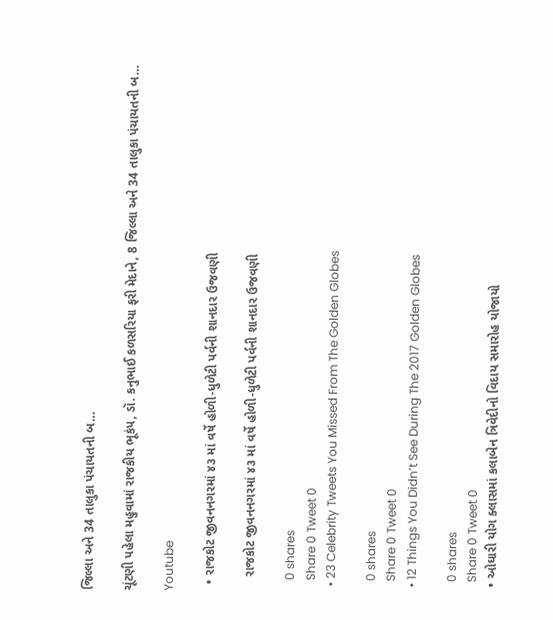જિલ્લા અને 34 તાલુકા પંચાયતની બ…

ચૂંટણી પહેલા મહુવામાં રાજકીય ભૂકંપ, ડૉ. કનુભાઈ કળસરિયા ફરી મેદાને, 8 જિલ્લા અને 34 તાલુકા પંચાયતની બ…

Youtube

  • રાજકોટ જીવનનગરમાં ૪૩ માં વર્ષે હોળી-ધુળેટી પર્વની શાનદાર ઉજવણી

    રાજકોટ જીવનનગરમાં ૪૩ માં વર્ષે હોળી-ધુળેટી પર્વની શાનદાર ઉજવણી

    0 shares
    Share 0 Tweet 0
  • 23 Celebrity Tweets You Missed From The Golden Globes

    0 shares
    Share 0 Tweet 0
  • 12 Things You Didn’t See During The 2017 Golden Globes

    0 shares
    Share 0 Tweet 0
  • ઓઘારી યોગ ક્લાસમાં કલાબેન ત્રિવેદીનો વિદાય સમારોહ યોજાયો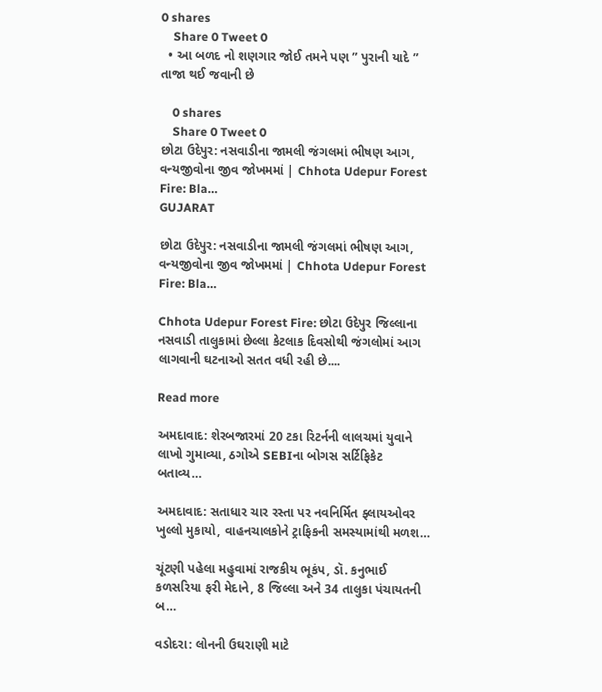0 shares
    Share 0 Tweet 0
  • આ બળદ નો શણગાર જોઈ તમને પણ ” પુરાની યાદે ” તાજા થઈ જવાની છે

    0 shares
    Share 0 Tweet 0
છોટા ઉદેપુર: નસવાડીના જામલી જંગલમાં ભીષણ આગ, વન્યજીવોના જીવ જોખમમાં | Chhota Udepur Forest Fire: Bla…
GUJARAT

છોટા ઉદેપુર: નસવાડીના જામલી જંગલમાં ભીષણ આગ, વન્યજીવોના જીવ જોખમમાં | Chhota Udepur Forest Fire: Bla…

Chhota Udepur Forest Fire: છોટા ઉદેપુર જિલ્લાના નસવાડી તાલુકામાં છેલ્લા કેટલાક દિવસોથી જંગલોમાં આગ લાગવાની ઘટનાઓ સતત વધી રહી છે....

Read more

અમદાવાદ: શેરબજારમાં 20 ટકા રિટર્નની લાલચમાં યુવાને લાખો ગુમાવ્યા, ઠગોએ SEBIના બોગસ સર્ટિફિકેટ બતાવ્ય…

અમદાવાદ: સતાધાર ચાર રસ્તા પર નવનિર્મિત ફ્લાયઓવર ખુલ્લો મુકાયો, વાહનચાલકોને ટ્રાફિકની સમસ્યામાંથી મળશ…

ચૂંટણી પહેલા મહુવામાં રાજકીય ભૂકંપ, ડૉ. કનુભાઈ કળસરિયા ફરી મેદાને, 8 જિલ્લા અને 34 તાલુકા પંચાયતની બ…

વડોદરા: લોનની ઉઘરાણી માટે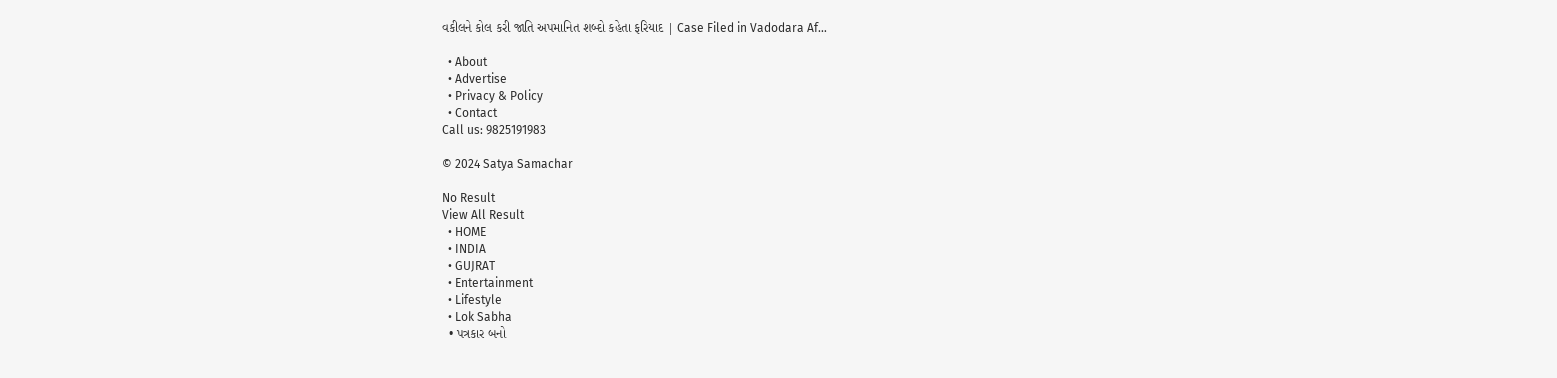વકીલને કોલ કરી જાતિ અપમાનિત શબ્દો કહેતા ફરિયાદ | Case Filed in Vadodara Af…

  • About
  • Advertise
  • Privacy & Policy
  • Contact
Call us: 9825191983

© 2024 Satya Samachar

No Result
View All Result
  • HOME
  • INDIA
  • GUJRAT
  • Entertainment
  • Lifestyle
  • Lok Sabha
  • પત્રકાર બનો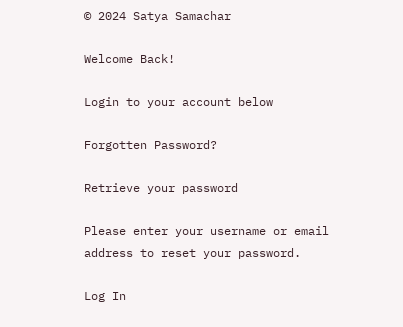© 2024 Satya Samachar

Welcome Back!

Login to your account below

Forgotten Password?

Retrieve your password

Please enter your username or email address to reset your password.

Log In